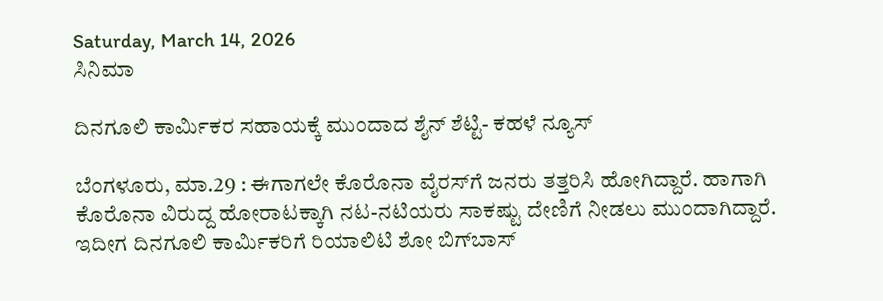Saturday, March 14, 2026
ಸಿನಿಮಾ

ದಿನಗೂಲಿ ಕಾರ್ಮಿಕರ ಸಹಾಯಕ್ಕೆ ಮುಂದಾದ ಶೈನ್‌ ಶೆಟ್ಟಿ- ಕಹಳೆ ನ್ಯೂಸ್

ಬೆಂಗಳೂರು, ಮಾ.29 : ಈಗಾಗಲೇ ಕೊರೊನಾ ವೈರಸ್‌ಗೆ ಜನರು ತತ್ತರಿಸಿ ಹೋಗಿದ್ದಾರೆ. ಹಾಗಾಗಿ ಕೊರೊನಾ ವಿರುದ್ದ ಹೋರಾಟಕ್ಕಾಗಿ ನಟ-ನಟಿಯರು ಸಾಕಷ್ಟು ದೇಣಿಗೆ ನೀಡಲು ಮುಂದಾಗಿದ್ದಾರೆ. ಇದೀಗ ದಿನಗೂಲಿ ಕಾರ್ಮಿಕರಿಗೆ ರಿಯಾಲಿಟಿ ಶೋ ಬಿಗ್‌ಬಾಸ್‌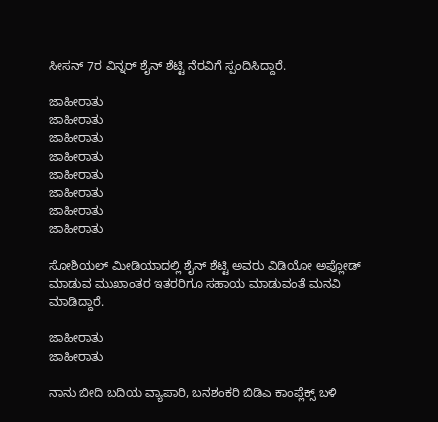ಸೀಸನ್‌ 7ರ ವಿನ್ನರ್‌ ಶೈನ್‌ ಶೆಟ್ಟಿ ನೆರವಿಗೆ ಸ್ಪಂದಿಸಿದ್ದಾರೆ.

ಜಾಹೀರಾತು
ಜಾಹೀರಾತು
ಜಾಹೀರಾತು
ಜಾಹೀರಾತು
ಜಾಹೀರಾತು
ಜಾಹೀರಾತು
ಜಾಹೀರಾತು
ಜಾಹೀರಾತು

ಸೋಶಿಯಲ್‌ ಮೀಡಿಯಾದಲ್ಲಿ ಶೈನ್‌ ಶೆಟ್ಟಿ ಅವರು ವಿಡಿಯೋ ಅಪ್ಲೋಡ್‌ ಮಾಡುವ ಮುಖಾಂತರ ಇತರರಿಗೂ ಸಹಾಯ ಮಾಡುವಂತೆ ಮನವಿ ಮಾಡಿದ್ದಾರೆ.

ಜಾಹೀರಾತು
ಜಾಹೀರಾತು

ನಾನು ಬೀದಿ ಬದಿಯ ವ್ಯಾಪಾರಿ, ಬನಶಂಕರಿ ಬಿಡಿಎ ಕಾಂಪ್ಲೆಕ್ಸ್ ಬಳಿ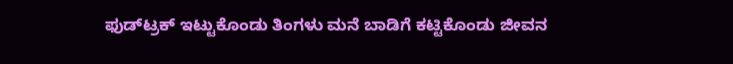ಫುಡ್‍ಟ್ರಕ್ ಇಟ್ಟುಕೊಂಡು ತಿಂಗಳು ಮನೆ ಬಾಡಿಗೆ ಕಟ್ಟಿಕೊಂಡು ಜೀವನ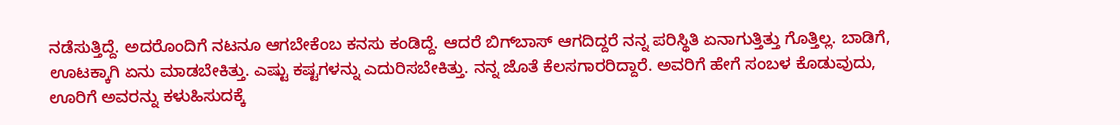ನಡೆಸುತ್ತಿದ್ದೆ. ಅದರೊಂದಿಗೆ ನಟನೂ ಆಗಬೇಕೆಂಬ ಕನಸು ಕಂಡಿದ್ದೆ. ಆದರೆ ಬಿಗ್‌ಬಾಸ್‌ ಆಗದಿದ್ದರೆ ನನ್ನ ಪರಿಸ್ಥಿತಿ ಏನಾಗುತ್ತಿತ್ತು ಗೊತ್ತಿಲ್ಲ. ಬಾಡಿಗೆ, ಊಟಕ್ಕಾಗಿ ಏನು ಮಾಡಬೇಕಿತ್ತು. ಎಷ್ಟು ಕಷ್ಟಗಳನ್ನು ಎದುರಿಸಬೇಕಿತ್ತು. ನನ್ನ ಜೊತೆ ಕೆಲಸಗಾರರಿದ್ದಾರೆ. ಅವರಿಗೆ ಹೇಗೆ ಸಂಬಳ ಕೊಡುವುದು, ಊರಿಗೆ ಅವರನ್ನು ಕಳುಹಿಸುದಕ್ಕೆ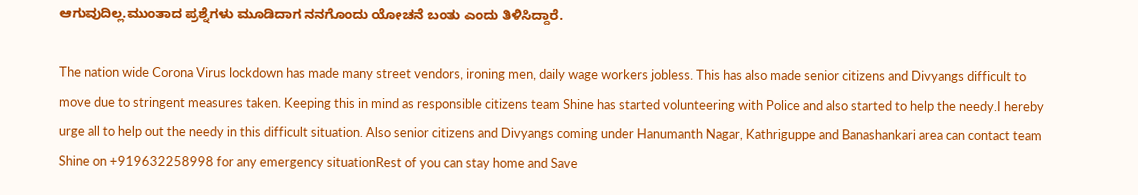ಆಗುವುದಿಲ್ಲ.ಮುಂತಾದ ಪ್ರಶ್ನೆಗಳು ಮೂಡಿದಾಗ ನನಗೊಂದು ಯೋಚನೆ ಬಂತು ಎಂದು ತಿಳಿಸಿದ್ದಾರೆ.

The nation wide Corona Virus lockdown has made many street vendors, ironing men, daily wage workers jobless. This has also made senior citizens and Divyangs difficult to move due to stringent measures taken. Keeping this in mind as responsible citizens team Shine has started volunteering with Police and also started to help the needy.I hereby urge all to help out the needy in this difficult situation. Also senior citizens and Divyangs coming under Hanumanth Nagar, Kathriguppe and Banashankari area can contact team Shine on +919632258998 for any emergency situationRest of you can stay home and Save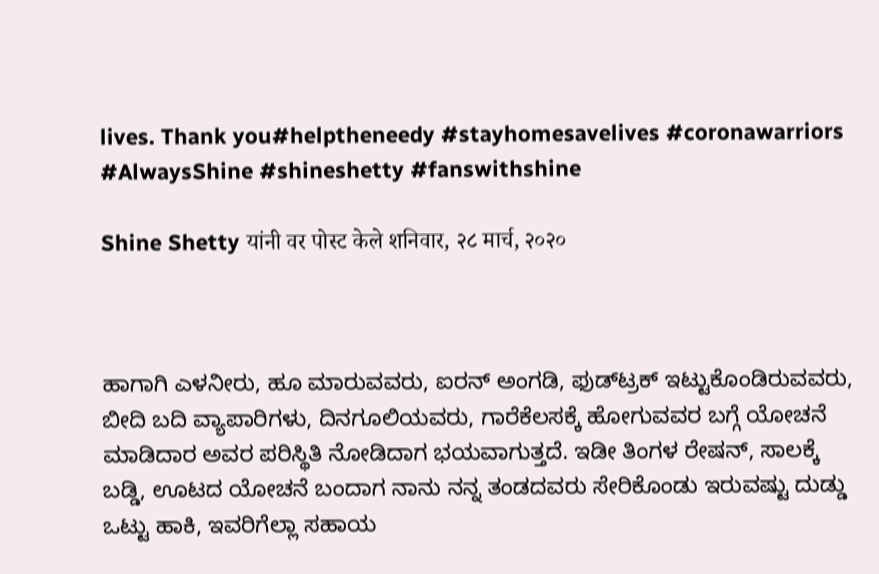lives. Thank you#helptheneedy #stayhomesavelives #coronawarriors #AlwaysShine #shineshetty #fanswithshine

Shine Shetty यांनी वर पोस्ट केले शनिवार, २८ मार्च, २०२०



ಹಾಗಾಗಿ ಎಳನೀರು, ಹೂ ಮಾರುವವರು, ಐರನ್‌ ಅಂಗಡಿ, ಫುಡ್‌ಟ್ರಕ್‌ ಇಟ್ಟುಕೊಂಡಿರುವವರು, ಬೀದಿ ಬದಿ ವ್ಯಾಪಾರಿಗಳು, ದಿನಗೂಲಿಯವರು, ಗಾರೆಕೆಲಸಕ್ಕೆ ಹೋಗುವವರ ಬಗ್ಗೆ ಯೋಚನೆ ಮಾಡಿದಾರ ಅವರ ಪರಿಸ್ಥಿತಿ ನೋಡಿದಾಗ ಭಯವಾಗುತ್ತದೆ. ಇಡೀ ತಿಂಗಳ ರೇಷನ್, ಸಾಲಕ್ಕೆ ಬಡ್ಡಿ, ಊಟದ ಯೋಚನೆ ಬಂದಾಗ ನಾನು ನನ್ನ ತಂಡದವರು ಸೇರಿಕೊಂಡು ಇರುವಷ್ಟು ದುಡ್ಡು ಒಟ್ಟು ಹಾಕಿ, ಇವರಿಗೆಲ್ಲಾ ಸಹಾಯ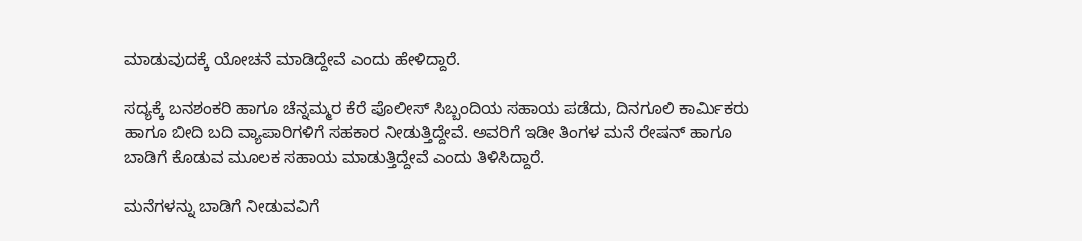ಮಾಡುವುದಕ್ಕೆ ಯೋಚನೆ ಮಾಡಿದ್ದೇವೆ ಎಂದು ಹೇಳಿದ್ದಾರೆ.

ಸದ್ಯಕ್ಕೆ ಬನಶಂಕರಿ ಹಾಗೂ ಚೆನ್ನಮ್ಮರ ಕೆರೆ ಪೊಲೀಸ್‌ ಸಿಬ್ಬಂದಿಯ ಸಹಾಯ ಪಡೆದು, ದಿನಗೂಲಿ ಕಾರ್ಮಿಕರು ಹಾಗೂ ಬೀದಿ ಬದಿ ವ್ಯಾಪಾರಿಗಳಿಗೆ ಸಹಕಾರ ನೀಡುತ್ತಿದ್ದೇವೆ. ಅವರಿಗೆ ಇಡೀ ತಿಂಗಳ ಮನೆ ರೇಷನ್‌ ಹಾಗೂ ಬಾಡಿಗೆ ಕೊಡುವ ಮೂಲಕ ಸಹಾಯ ಮಾಡುತ್ತಿದ್ದೇವೆ ಎಂದು ತಿಳಿಸಿದ್ದಾರೆ.

ಮನೆಗಳನ್ನು ಬಾಡಿಗೆ ನೀಡುವವಿಗೆ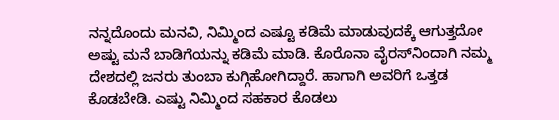ನನ್ನದೊಂದು ಮನವಿ, ನಿಮ್ಮಿಂದ ಎಷ್ಟೂ ಕಡಿಮೆ ಮಾಡುವುದಕ್ಕೆ ಆಗುತ್ತದೋ ಅಷ್ಟು ಮನೆ ಬಾಡಿಗೆಯನ್ನು ಕಡಿಮೆ ಮಾಡಿ. ಕೊರೊನಾ ವೈರಸ್‌ನಿಂದಾಗಿ ನಮ್ಮ ದೇಶದಲ್ಲಿ ಜನರು ತುಂಬಾ ಕುಗ್ಗಿಹೋಗಿದ್ದಾರೆ. ಹಾಗಾಗಿ ಅವರಿಗೆ ಒತ್ತಡ ಕೊಡಬೇಡಿ. ಎಷ್ಟು ನಿಮ್ಮಿಂದ ಸಹಕಾರ ಕೊಡಲು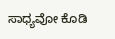ಸಾಧ್ಯವೋ ಕೊಡಿ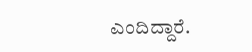ಎಂದಿದ್ದಾರೆ.